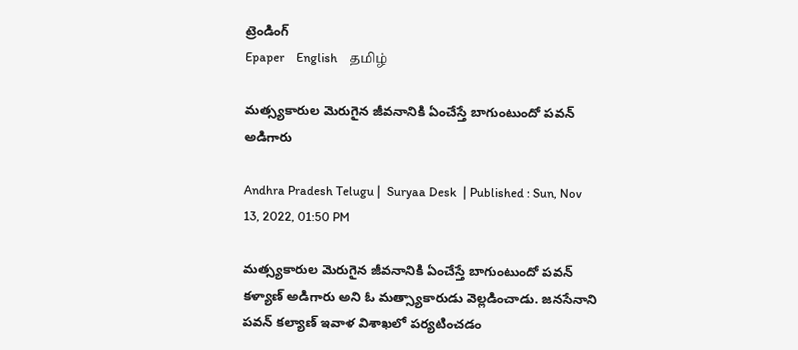ట్రెండింగ్
Epaper    English    தமிழ்

మత్స్యకారుల మెరుగైన జీవనానికి ఏంచేస్తే బాగుంటుందో పవన్ అడిగారు

Andhra Pradesh Telugu |  Suryaa Desk  | Published : Sun, Nov 13, 2022, 01:50 PM

మత్స్యకారుల మెరుగైన జీవనానికి ఏంచేస్తే బాగుంటుందో పవన్ కళ్యాణ్ అడిగారు అని ఓ మత్స్యాకారుడు వెల్లడించాడు. జనసేనాని పవన్ కల్యాణ్ ఇవాళ విశాఖలో పర్యటించడం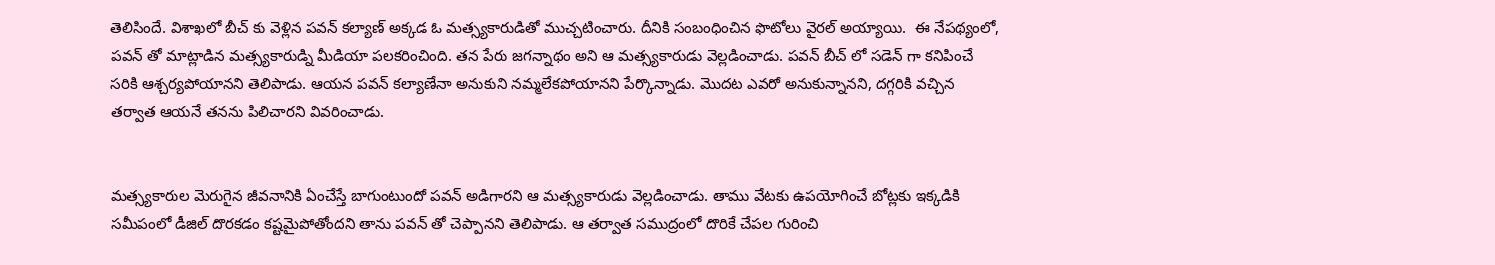తెలిసిందే. విశాఖలో బీచ్ కు వెళ్లిన పవన్ కల్యాణ్ అక్కడ ఓ మత్స్యకారుడితో ముచ్చటించారు. దీనికి సంబంధించిన ఫొటోలు వైరల్ అయ్యాయి.  ఈ నేపథ్యంలో, పవన్ తో మాట్లాడిన మత్స్యకారుడ్ని మీడియా పలకరించింది. తన పేరు జగన్నాథం అని ఆ మత్స్యకారుడు వెల్లడించాడు. పవన్ బీచ్ లో సడెన్ గా కనిపించే సరికి ఆశ్చర్యపోయానని తెలిపాడు. ఆయన పవన్ కల్యాణేనా అనుకుని నమ్మలేకపోయానని పేర్కొన్నాడు. మొదట ఎవరో అనుకున్నానని, దగ్గరికి వచ్చిన తర్వాత ఆయనే తనను పిలిచారని వివరించాడు.


మత్స్యకారుల మెరుగైన జీవనానికి ఏంచేస్తే బాగుంటుందో పవన్ అడిగారని ఆ మత్స్యకారుడు వెల్లడించాడు. తాము వేటకు ఉపయోగించే బోట్లకు ఇక్కడికి సమీపంలో డీజిల్ దొరకడం కష్టమైపోతోందని తాను పవన్ తో చెప్పానని తెలిపాడు. ఆ తర్వాత సముద్రంలో దొరికే చేపల గురించి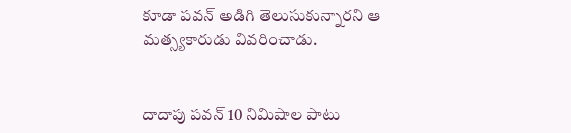కూడా పవన్ అడిగి తెలుసుకున్నారని ఆ మత్స్యకారుడు వివరించాడు.


దాదాపు పవన్ 10 నిమిషాల పాటు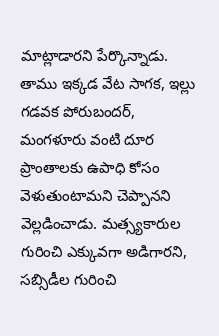మాట్లాడారని పేర్కొన్నాడు. తాము ఇక్కడ వేట సాగక, ఇల్లు గడవక పోరుబందర్, మంగళూరు వంటి దూర ప్రాంతాలకు ఉపాధి కోసం వెళుతుంటామని చెప్పానని వెల్లడించాడు. మత్స్యకారుల గురించి ఎక్కువగా అడిగారని, సబ్సిడీల గురించి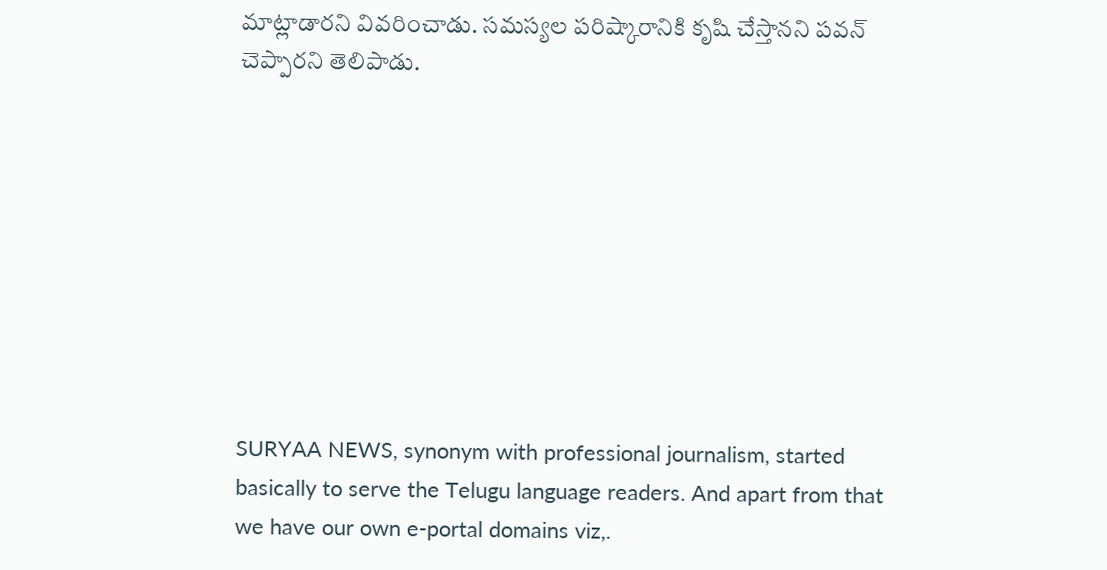మాట్లాడారని వివరించాడు. సమస్యల పరిష్కారానికి కృషి చేస్తానని పవన్ చెప్పారని తెలిపాడు.









SURYAA NEWS, synonym with professional journalism, started basically to serve the Telugu language readers. And apart from that we have our own e-portal domains viz,.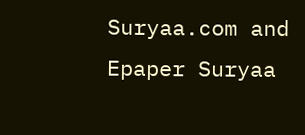Suryaa.com and Epaper Suryaa